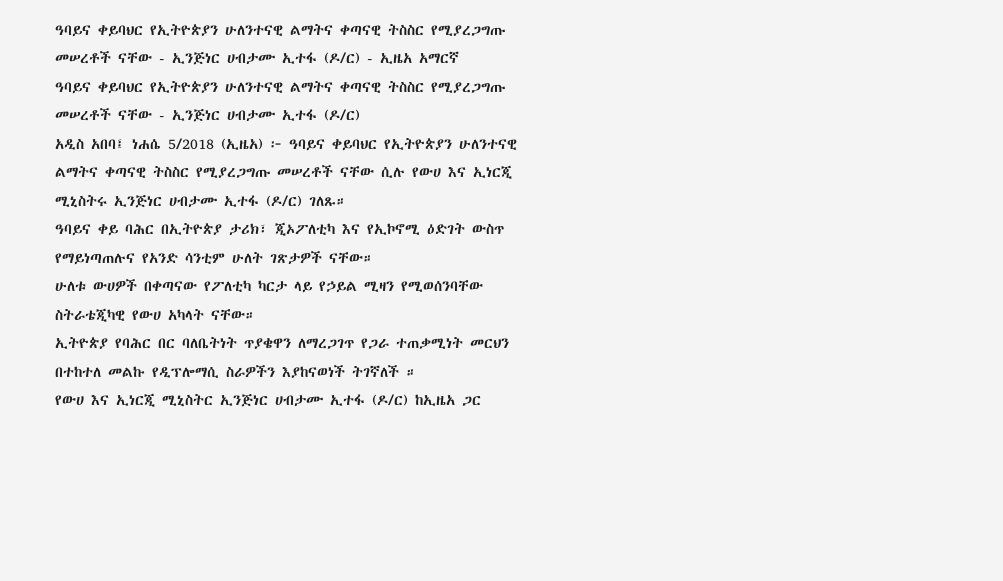ዓባይና ቀይባህር የኢትዮጵያን ሁለንተናዊ ልማትና ቀጣናዊ ትስስር የሚያረጋግጡ መሠረቶች ናቸው - ኢንጅነር ሀብታሙ ኢተፋ (ዶ/ር) - ኢዜአ አማርኛ
ዓባይና ቀይባህር የኢትዮጵያን ሁለንተናዊ ልማትና ቀጣናዊ ትስስር የሚያረጋግጡ መሠረቶች ናቸው - ኢንጅነር ሀብታሙ ኢተፋ (ዶ/ር)
አዲስ አበባ፤ ነሐሴ 5/2018 (ኢዜአ) ፦ ዓባይና ቀይባህር የኢትዮጵያን ሁለንተናዊ ልማትና ቀጣናዊ ትስስር የሚያረጋግጡ መሠረቶች ናቸው ሲሉ የውሀ እና ኢነርጂ ሚኒስትሩ ኢንጅነር ሀብታሙ ኢተፋ (ዶ/ር) ገለጹ።
ዓባይና ቀይ ባሕር በኢትዮጵያ ታሪክ፣ ጂኦፖለቲካ እና የኢኮኖሚ ዕድገት ውስጥ የማይነጣጠሉና የአንድ ሳንቲም ሁለት ገጽታዎች ናቸው።
ሁለቱ ውሀዎች በቀጣናው የፖለቲካ ካርታ ላይ የኃይል ሚዛን የሚወሰንባቸው ስትራቴጂካዊ የውሀ አካላት ናቸው።
ኢትዮጵያ የባሕር በር ባለቤትነት ጥያቄዋን ለማረጋገጥ የጋራ ተጠቃሚነት መርህን በተከተለ መልኩ የዲፕሎማሲ ስራዎችን እያከናወነች ትገኛለች ።
የውሀ እና ኢነርጂ ሚኒስትር ኢንጅነር ሀብታሙ ኢተፋ (ዶ/ር) ከኢዜአ ጋር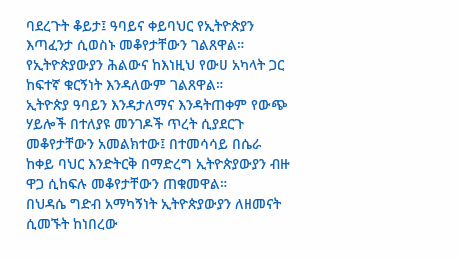ባደረጉት ቆይታ፤ ዓባይና ቀይባህር የኢትዮጵያን እጣፈንታ ሲወስኑ መቆየታቸውን ገልጸዋል።
የኢትዮጵያውያን ሕልውና ከእነዚህ የውሀ አካላት ጋር ከፍተኛ ቁርኝነት እንዳለውም ገልጸዋል።
ኢትዮጵያ ዓባይን እንዳታለማና እንዳትጠቀም የውጭ ሃይሎች በተለያዩ መንገዶች ጥረት ሲያደርጉ መቆየታቸውን አመልክተው፤ በተመሳሳይ በሴራ ከቀይ ባህር እንድትርቅ በማድረግ ኢትዮጵያውያን ብዙ ዋጋ ሲከፍሉ መቆየታቸውን ጠቁመዋል።
በህዳሴ ግድብ አማካኝነት ኢትዮጵያውያን ለዘመናት ሲመኙት ከነበረው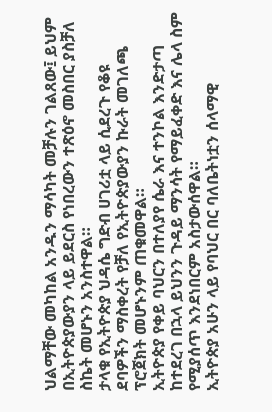ህልማቸው መካከል አንዱን ማሳካት መቻሉን ገልጸው፤ ይህም በኢትዮጵያውያን ላይ ይደርስ የነበረውን ተጽዕኖ መስበር ያስቻለ ስኬት መሆኑን አንስተዋል።
ታላቁ የኢትዮጵያ ህዳሴ ግድብ ሀገሪቷ ላይ ሲደረጉ የቆዩ ደባዎችን ማስቀረት የቻለ የኢትዮጵያውያን ኩራት መገለጫ ፕሮጀክት መሆኑንም ጠቁመዋል።
ኢትዮጵያ የቀይ ባህርን በተለያየ ሴራ እና ተንኮል እንድታጣ ከተደረገ በኋላ ይህንን ጉዳይ ማንሳት የማይፈቀድ እና ሌላ ስም የሚያሰጥ እንደነበርም አስታውሰዋል።
ኢትዮጵያ አሁን ላይ የባህር በር ባለቤትነቷን ሰላማዊ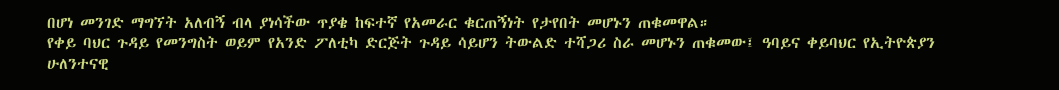በሆነ መንገድ ማግኘት አለብኝ ብላ ያነሳችው ጥያቄ ከፍተኛ የአመራር ቁርጠኝነት የታየበት መሆኑን ጠቁመዋል።
የቀይ ባህር ጉዳይ የመንግስት ወይም የአንድ ፖለቲካ ድርጅት ጉዳይ ሳይሆን ትውልድ ተሻጋሪ ስራ መሆኑን ጠቁመው፤ ዓባይና ቀይባህር የኢትዮጵያን ሁለንተናዊ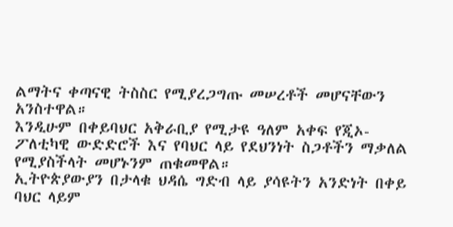ልማትና ቀጣናዊ ትስስር የሚያረጋግጡ መሠረቶች መሆናቸውን አንስተዋል።
እንዲሁም በቀይባህር አቅራቢያ የሚታዩ ዓለም አቀፍ የጂኦ-ፖለቲካዊ ውድድሮች እና የባህር ላይ የደህንነት ስጋቶችን ማቃለል የሚያስችላት መሆኑንም ጠቁመዋል።
ኢትዮጵያውያን በታላቁ ህዳሴ ግድብ ላይ ያሳዩትን አንድነት በቀይ ባህር ላይም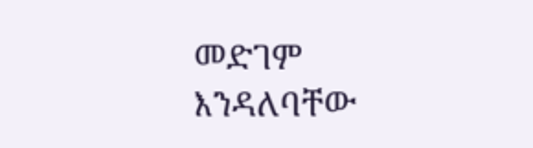መድገም እንዳለባቸው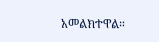አመልክተዋል።